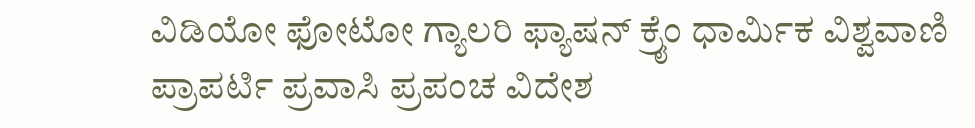ವಿಡಿಯೋ ಫೋಟೋ ಗ್ಯಾಲರಿ ಫ್ಯಾಷನ್ ಕ್ರೈಂ ಧಾರ್ಮಿಕ ವಿಶ್ವವಾಣಿ ಪ್ರಾಪರ್ಟಿ ಪ್ರವಾಸಿ ಪ್ರಪಂಚ ವಿದೇಶ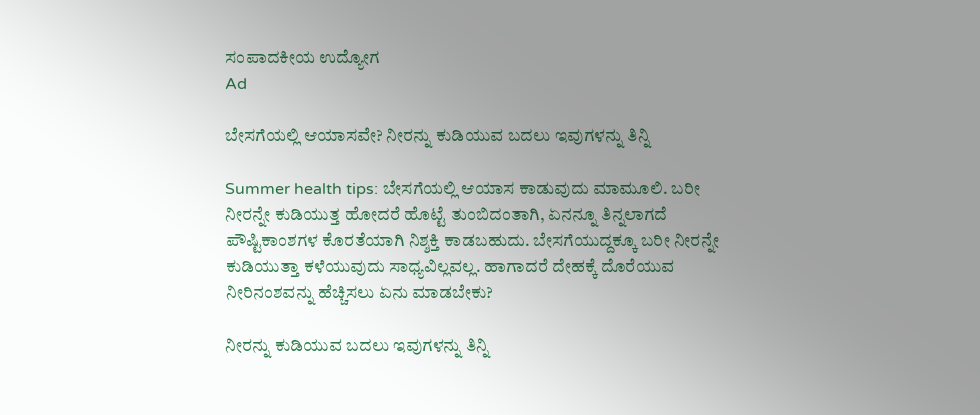ಸಂಪಾದಕೀಯ ಉದ್ಯೋಗ
Ad

ಬೇಸಗೆಯಲ್ಲಿ ಆಯಾಸವೇ? ನೀರನ್ನು ಕುಡಿಯುವ ಬದಲು ಇವುಗಳನ್ನು ತಿನ್ನಿ

Summer health tips: ಬೇಸಗೆಯಲ್ಲಿ ಆಯಾಸ ಕಾಡುವುದು ಮಾಮೂಲಿ. ಬರೀ ನೀರನ್ನೇ ಕುಡಿಯುತ್ತ ಹೋದರೆ ಹೊಟ್ಟೆ ತುಂಬಿದಂತಾಗಿ, ಏನನ್ನೂ ತಿನ್ನಲಾಗದೆ ಪೌಷ್ಟಿಕಾಂಶಗಳ ಕೊರತೆಯಾಗಿ ನಿಶ್ಶಕ್ತಿ ಕಾಡಬಹುದು. ಬೇಸಗೆಯುದ್ದಕ್ಕೂ ಬರೀ ನೀರನ್ನೇ ಕುಡಿಯುತ್ತಾ ಕಳೆಯುವುದು ಸಾಧ್ಯವಿಲ್ಲವಲ್ಲ. ಹಾಗಾದರೆ ದೇಹಕ್ಕೆ ದೊರೆಯುವ ನೀರಿನಂಶವನ್ನು ಹೆಚ್ಚಿಸಲು ಏನು ಮಾಡಬೇಕು?

ನೀರನ್ನು ಕುಡಿಯುವ ಬದಲು ಇವುಗಳನ್ನು ತಿನ್ನಿ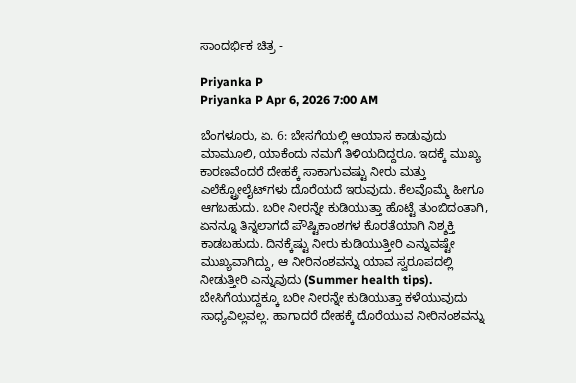ಸಾಂದರ್ಭಿಕ ಚಿತ್ರ -

Priyanka P
Priyanka P Apr 6, 2026 7:00 AM

ಬೆಂಗಳೂರು, ಏ. 6: ಬೇಸಗೆಯಲ್ಲಿ ಆಯಾಸ ಕಾಡುವುದು ಮಾಮೂಲಿ, ಯಾಕೆಂದು ನಮಗೆ ತಿಳಿಯದಿದ್ದರೂ. ಇದಕ್ಕೆ ಮುಖ್ಯ ಕಾರಣವೆಂದರೆ ದೇಹಕ್ಕೆ ಸಾಕಾಗುವಷ್ಟು ನೀರು ಮತ್ತು ಎಲೆಕ್ಟ್ರೋಲೈಟ್‌ಗಳು ದೊರೆಯದೆ ಇರುವುದು. ಕೆಲವೊಮ್ಮೆ ಹೀಗೂ ಆಗಬಹುದು. ಬರೀ ನೀರನ್ನೇ ಕುಡಿಯುತ್ತಾ ಹೊಟ್ಟೆ ತುಂಬಿದಂತಾಗಿ, ಏನನ್ನೂ ತಿನ್ನಲಾಗದೆ ಪೌಷ್ಟಿಕಾಂಶಗಳ ಕೊರತೆಯಾಗಿ ನಿಶ್ಶಕ್ತಿ ಕಾಡಬಹುದು. ದಿನಕ್ಕೆಷ್ಟು ನೀರು ಕುಡಿಯುತ್ತೀರಿ ಎನ್ನುವಷ್ಟೇ ಮುಖ್ಯವಾಗಿದ್ದು, ಆ ನೀರಿನಂಶವನ್ನು ಯಾವ ಸ್ವರೂಪದಲ್ಲಿ ನೀಡುತ್ತೀರಿ ಎನ್ನುವುದು (Summer health tips). ಬೇಸಿಗೆಯುದ್ದಕ್ಕೂ ಬರೀ ನೀರನ್ನೇ ಕುಡಿಯುತ್ತಾ ಕಳೆಯುವುದು ಸಾಧ್ಯವಿಲ್ಲವಲ್ಲ. ಹಾಗಾದರೆ ದೇಹಕ್ಕೆ ದೊರೆಯುವ ನೀರಿನಂಶವನ್ನು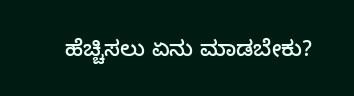ಹೆಚ್ಚಿಸಲು ಏನು ಮಾಡಬೇಕು?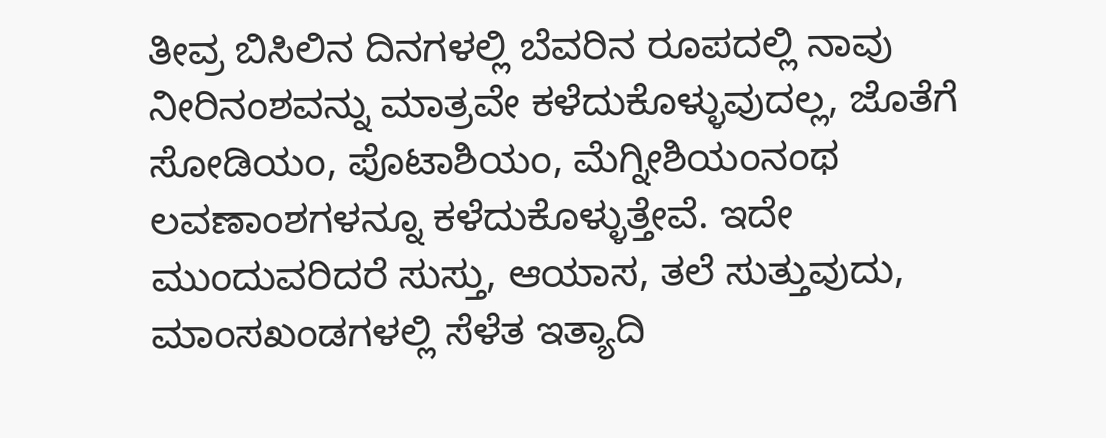ತೀವ್ರ ಬಿಸಿಲಿನ ದಿನಗಳಲ್ಲಿ ಬೆವರಿನ ರೂಪದಲ್ಲಿ ನಾವು ನೀರಿನಂಶವನ್ನು ಮಾತ್ರವೇ ಕಳೆದುಕೊಳ್ಳುವುದಲ್ಲ, ಜೊತೆಗೆ ಸೋಡಿಯಂ, ಪೊಟಾಶಿಯಂ, ಮೆಗ್ನೀಶಿಯಂನಂಥ ಲವಣಾಂಶಗಳನ್ನೂ ಕಳೆದುಕೊಳ್ಳುತ್ತೇವೆ. ಇದೇ ಮುಂದುವರಿದರೆ ಸುಸ್ತು, ಆಯಾಸ, ತಲೆ ಸುತ್ತುವುದು, ಮಾಂಸಖಂಡಗಳಲ್ಲಿ ಸೆಳೆತ ಇತ್ಯಾದಿ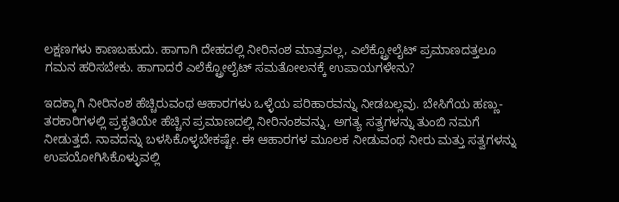ಲಕ್ಷಣಗಳು ಕಾಣಬಹುದು. ಹಾಗಾಗಿ ದೇಹದಲ್ಲಿ ನೀರಿನಂಶ ಮಾತ್ರವಲ್ಲ, ಎಲೆಕ್ಟ್ರೋಲೈಟ್‌ ಪ್ರಮಾಣದತ್ತಲೂ ಗಮನ ಹರಿಸಬೇಕು. ಹಾಗಾದರೆ ಎಲೆಕ್ಟ್ರೋಲೈಟ್‌ ಸಮತೋಲನಕ್ಕೆ ಉಪಾಯಗಳೇನು?

ಇದಕ್ಕಾಗಿ ನೀರಿನಂಶ ಹೆಚ್ಚಿರುವಂಥ ಆಹಾರಗಳು ಒಳ್ಳೆಯ ಪರಿಹಾರವನ್ನು ನೀಡಬಲ್ಲವು. ಬೇಸಿಗೆಯ ಹಣ್ಣು-ತರಕಾರಿಗಳಲ್ಲಿ ಪ್ರಕೃತಿಯೇ ಹೆಚ್ಚಿನ ಪ್ರಮಾಣದಲ್ಲಿ ನೀರಿನಂಶವನ್ನು, ಅಗತ್ಯ ಸತ್ವಗಳನ್ನು ತುಂಬಿ ನಮಗೆ ನೀಡುತ್ತದೆ. ನಾವದನ್ನು ಬಳಸಿಕೊಳ್ಳಬೇಕಷ್ಟೇ. ಈ ಆಹಾರಗಳ ಮೂಲಕ ನೀಡುವಂಥ ನೀರು ಮತ್ತು ಸತ್ವಗಳನ್ನು ಉಪಯೋಗಿಸಿಕೊಳ್ಳುವಲ್ಲಿ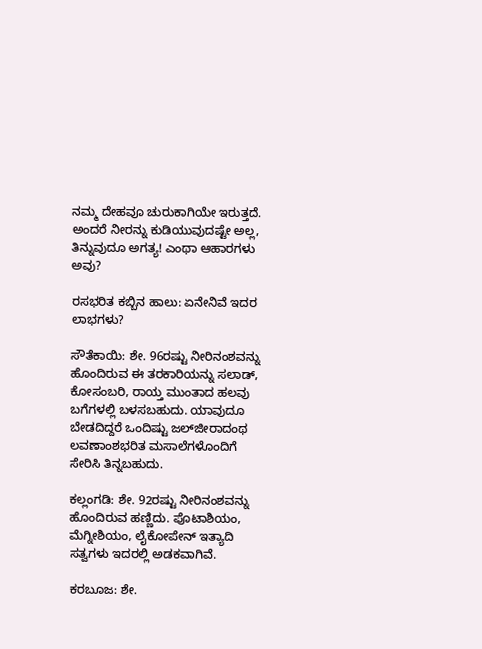ನಮ್ಮ ದೇಹವೂ ಚುರುಕಾಗಿಯೇ ಇರುತ್ತದೆ. ಅಂದರೆ ನೀರನ್ನು ಕುಡಿಯುವುದಷ್ಟೇ ಅಲ್ಲ, ತಿನ್ನುವುದೂ ಅಗತ್ಯ! ಎಂಥಾ ಆಹಾರಗಳು ಅವು?

ರಸಭರಿತ ಕಬ್ಬಿನ ಹಾಲು: ಏನೇನಿವೆ ಇದರ ಲಾಭಗಳು?

ಸೌತೆಕಾಯಿ: ಶೇ. 96ರಷ್ಟು ನೀರಿನಂಶವನ್ನು ಹೊಂದಿರುವ ಈ ತರಕಾರಿಯನ್ನು ಸಲಾಡ್‌, ಕೋಸಂಬರಿ, ರಾಯ್ತ ಮುಂತಾದ ಹಲವು ಬಗೆಗಳಲ್ಲಿ ಬಳಸಬಹುದು. ಯಾವುದೂ ಬೇಡದಿದ್ದರೆ ಒಂದಿಷ್ಟು ಜಲ್‌ಜೀರಾದಂಥ ಲವಣಾಂಶಭರಿತ ಮಸಾಲೆಗಳೊಂದಿಗೆ ಸೇರಿಸಿ ತಿನ್ನಬಹುದು.

ಕಲ್ಲಂಗಡಿ: ಶೇ. 92ರಷ್ಟು ನೀರಿನಂಶವನ್ನು ಹೊಂದಿರುವ ಹಣ್ಣಿದು. ಪೊಟಾಶಿಯಂ, ಮೆಗ್ನೀಶಿಯಂ, ಲೈಕೋಪೇನ್‌ ಇತ್ಯಾದಿ ಸತ್ವಗಳು ಇದರಲ್ಲಿ ಅಡಕವಾಗಿವೆ.

ಕರಬೂಜ: ಶೇ.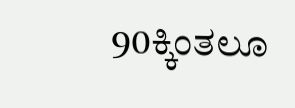90ಕ್ಕಿಂತಲೂ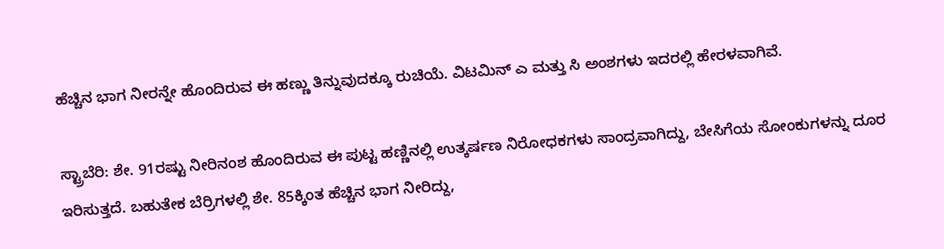ಹೆಚ್ಚಿನ ಭಾಗ ನೀರನ್ನೇ ಹೊಂದಿರುವ ಈ ಹಣ್ಣು ತಿನ್ನುವುದಕ್ಕೂ ರುಚಿಯೆ. ವಿಟಮಿನ್‌ ಎ ಮತ್ತು ಸಿ ಅಂಶಗಳು ಇದರಲ್ಲಿ ಹೇರಳವಾಗಿವೆ.

ಸ್ಟ್ರಾಬೆರಿ: ಶೇ. 91ರಷ್ಟು ನೀರಿನಂಶ ಹೊಂದಿರುವ ಈ ಪುಟ್ಟ ಹಣ್ಣಿನಲ್ಲಿ ಉತ್ಕರ್ಷಣ ನಿರೋಧಕಗಳು ಸಾಂದ್ರವಾಗಿದ್ದು, ಬೇಸಿಗೆಯ ಸೋಂಕುಗಳನ್ನು ದೂರ ಇರಿಸುತ್ತದೆ. ಬಹುತೇಕ ಬೆರ್ರಿಗಳಲ್ಲಿ ಶೇ. 85ಕ್ಕಿಂತ ಹೆಚ್ಚಿನ ಭಾಗ ನೀರಿದ್ದು,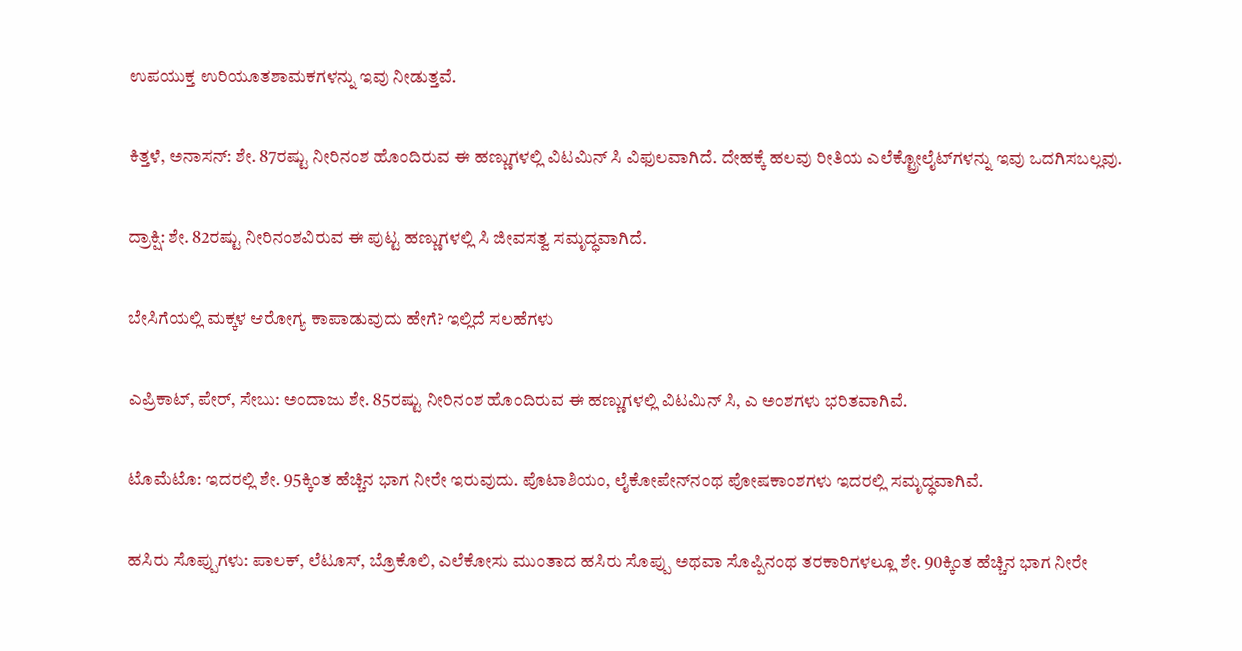ಉಪಯುಕ್ತ ಉರಿಯೂತಶಾಮಕಗಳನ್ನು ಇವು ನೀಡುತ್ತವೆ.

ಕಿತ್ತಳೆ, ಅನಾಸನ್‌: ಶೇ. 87ರಷ್ಟು ನೀರಿನಂಶ ಹೊಂದಿರುವ ಈ ಹಣ್ಣುಗಳಲ್ಲಿ ವಿಟಮಿನ್‌ ಸಿ ವಿಫುಲವಾಗಿದೆ. ದೇಹಕ್ಕೆ ಹಲವು ರೀತಿಯ ಎಲೆಕ್ಟ್ರೋಲೈಟ್‌ಗಳನ್ನು ಇವು ಒದಗಿಸಬಲ್ಲವು.

ದ್ರಾಕ್ಷಿ: ಶೇ. 82ರಷ್ಟು ನೀರಿನಂಶವಿರುವ ಈ ಪುಟ್ಟ ಹಣ್ಣುಗಳಲ್ಲಿ ಸಿ ಜೀವಸತ್ವ ಸಮೃದ್ಧವಾಗಿದೆ.

ಬೇಸಿಗೆಯಲ್ಲಿ ಮಕ್ಕಳ ಆರೋಗ್ಯ ಕಾಪಾಡುವುದು ಹೇಗೆ? ಇಲ್ಲಿದೆ ಸಲಹೆಗಳು

ಎಪ್ರಿಕಾಟ್‌, ಪೇರ್‌, ಸೇಬು: ಅಂದಾಜು ಶೇ. 85ರಷ್ಟು ನೀರಿನಂಶ ಹೊಂದಿರುವ ಈ ಹಣ್ಣುಗಳಲ್ಲಿ ವಿಟಮಿನ್‌ ಸಿ, ಎ ಅಂಶಗಳು ಭರಿತವಾಗಿವೆ.

ಟೊಮೆಟೊ: ಇದರಲ್ಲಿ ಶೇ. 95ಕ್ಕಿಂತ ಹೆಚ್ಚಿನ ಭಾಗ ನೀರೇ ಇರುವುದು. ಪೊಟಾಶಿಯಂ, ಲೈಕೋಪೇನ್‌ನಂಥ ಪೋಷಕಾಂಶಗಳು ಇದರಲ್ಲಿ ಸಮೃದ್ಧವಾಗಿವೆ.

ಹಸಿರು ಸೊಪ್ಪುಗಳು: ಪಾಲಕ್‌, ಲೆಟೂಸ್‌, ಬ್ರೊಕೊಲಿ, ಎಲೆಕೋಸು ಮುಂತಾದ ಹಸಿರು ಸೊಪ್ಪು ಅಥವಾ ಸೊಪ್ಪಿನಂಥ ತರಕಾರಿಗಳಲ್ಲೂ ಶೇ. 90ಕ್ಕಿಂತ ಹೆಚ್ಚಿನ ಭಾಗ ನೀರೇ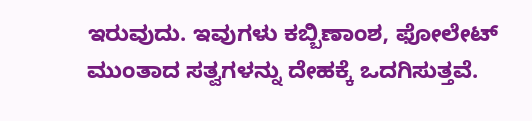ಇರುವುದು. ಇವುಗಳು ಕಬ್ಬಿಣಾಂಶ, ಫೋಲೇಟ್‌ ಮುಂತಾದ ಸತ್ವಗಳನ್ನು ದೇಹಕ್ಕೆ ಒದಗಿಸುತ್ತವೆ.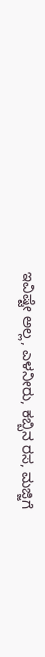ಇವಿಷ್ಟೇ ಅಲ್ಲ, ಎಳನೀರು, ಕಬ್ಬಿನ ರಸ, ಮಜ್ಜಿಗೆ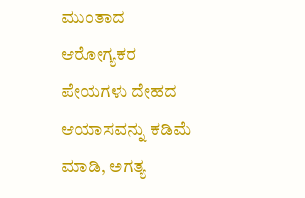ಮುಂತಾದ ಆರೋಗ್ಯಕರ ಪೇಯಗಳು ದೇಹದ ಆಯಾಸವನ್ನು ಕಡಿಮೆ ಮಾಡಿ, ಅಗತ್ಯ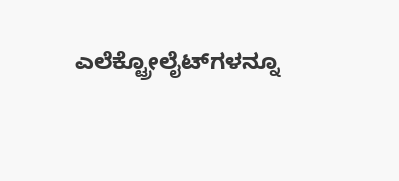ಎಲೆಕ್ಟ್ರೋಲೈಟ್‌ಗಳನ್ನೂ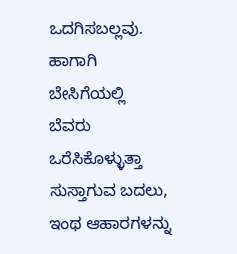ಒದಗಿಸಬಲ್ಲವು. ಹಾಗಾಗಿ ಬೇಸಿಗೆಯಲ್ಲಿ ಬೆವರು ಒರೆಸಿಕೊಳ್ಳುತ್ತಾ ಸುಸ್ತಾಗುವ ಬದಲು, ಇಂಥ ಆಹಾರಗಳನ್ನು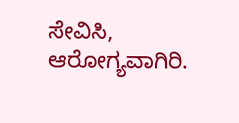ಸೇವಿಸಿ, ಆರೋಗ್ಯವಾಗಿರಿ.